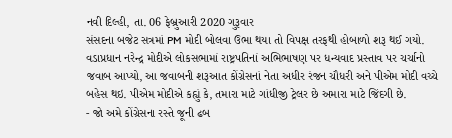નવી દિલ્હી, તા. 06 ફેબ્રુઆરી 2020 ગુરૂવાર
સંસદના બજેટ સત્રમાં PM મોદી બોલવા ઉભા થયા તો વિપક્ષ તરફથી હોબાળો શરૂ થઈ ગયો. વડાપ્રધાન નરેન્દ્ર મોદીએ લોકસભામાં રાષ્ટ્રપતિનાં અભિભાષણ પર ધન્યવાદ પ્રસ્તાવ પર ચર્ચાનો જવાબ આપ્યો, આ જવાબની શરૂઆત કોંગ્રેસનાં નેતા અધીર રંજન ચૌધરી અને પીએમ મોદી વચ્ચે બહેસ થઇ. પીએમ મોદીએ કહ્યું કે, તમારા માટે ગાંધીજી ટ્રેલર છે અમારા માટે જિંદગી છે.
- જો અમે કોંગ્રેસના રસ્તે જૂની ઢબ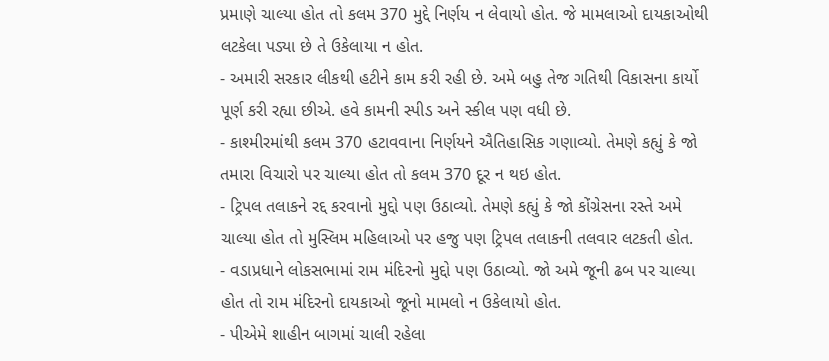પ્રમાણે ચાલ્યા હોત તો કલમ 370 મુદ્દે નિર્ણય ન લેવાયો હોત. જે મામલાઓ દાયકાઓથી લટકેલા પડ્યા છે તે ઉકેલાયા ન હોત.
- અમારી સરકાર લીકથી હટીને કામ કરી રહી છે. અમે બહુ તેજ ગતિથી વિકાસના કાર્યો પૂર્ણ કરી રહ્યા છીએ. હવે કામની સ્પીડ અને સ્કીલ પણ વધી છે.
- કાશ્મીરમાંથી કલમ 370 હટાવવાના નિર્ણયને ઐતિહાસિક ગણાવ્યો. તેમણે કહ્યું કે જો તમારા વિચારો પર ચાલ્યા હોત તો કલમ 370 દૂર ન થઇ હોત.
- ટ્રિપલ તલાકને રદ્દ કરવાનો મુદ્દો પણ ઉઠાવ્યો. તેમણે કહ્યું કે જો કોંગ્રેસના રસ્તે અમે ચાલ્યા હોત તો મુસ્લિમ મહિલાઓ પર હજુ પણ ટ્રિપલ તલાકની તલવાર લટકતી હોત.
- વડાપ્રધાને લોકસભામાં રામ મંદિરનો મુદ્દો પણ ઉઠાવ્યો. જો અમે જૂની ઢબ પર ચાલ્યા હોત તો રામ મંદિરનો દાયકાઓ જૂનો મામલો ન ઉકેલાયો હોત.
- પીએમે શાહીન બાગમાં ચાલી રહેલા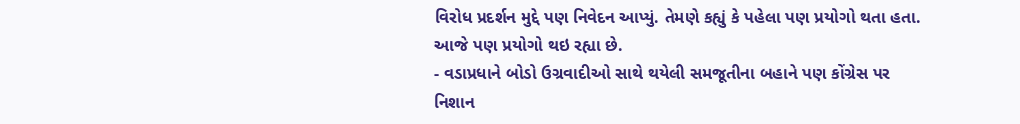વિરોધ પ્રદર્શન મુદ્દે પણ નિવેદન આપ્યું. તેમણે કહ્યું કે પહેલા પણ પ્રયોગો થતા હતા. આજે પણ પ્રયોગો થઇ રહ્યા છે.
- વડાપ્રધાને બોડો ઉગ્રવાદીઓ સાથે થયેલી સમજૂતીના બહાને પણ કોંગ્રેસ પર નિશાન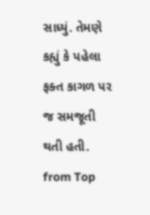સાધ્યું. તેમણે કહ્યું કે પહેલા ફક્ત કાગળ પર જ સમજૂતી થતી હતી.
from Top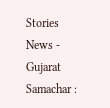Stories News - Gujarat Samachar :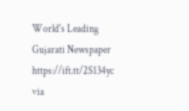World's Leading Gujarati Newspaper https://ift.tt/2S134yc
via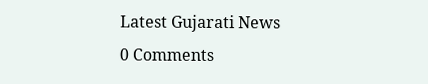Latest Gujarati News
0 Comments